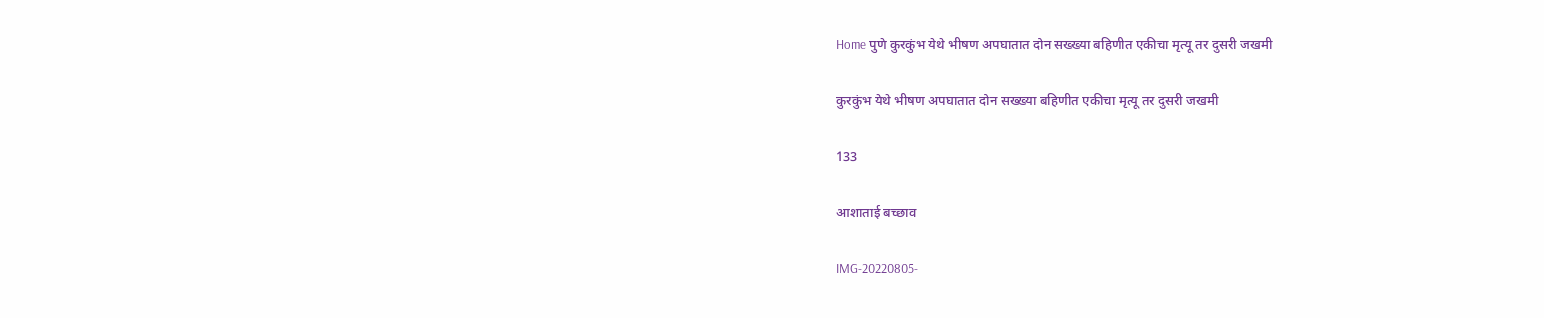Home पुणे कुरकुंभ येथे भीषण अपघातात दोन सख्ख्या बहिणीत एकीचा मृत्यू तर दुसरी जखमी

कुरकुंभ येथे भीषण अपघातात दोन सख्ख्या बहिणीत एकीचा मृत्यू तर दुसरी जखमी

133

आशाताई बच्छाव

IMG-20220805-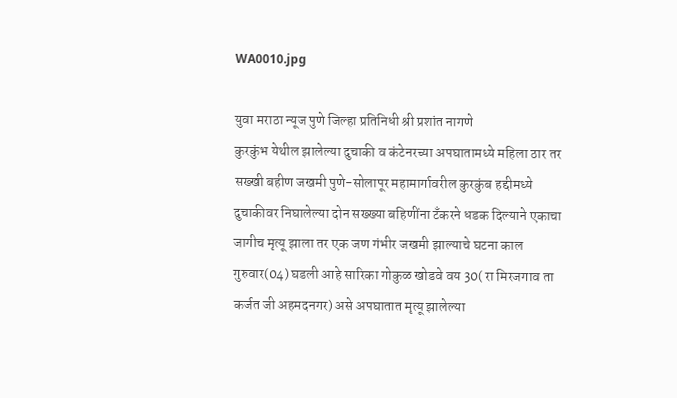WA0010.jpg

युवा मराठा न्यूज पुणे जिल्हा प्रतिनिधी श्री प्रशांत नागणे                                                      कुरकुंभ येथील झालेल्या दुचाकी व कंटेनरच्या अपघातामध्ये महिला ठार तर सख्खी बहीण जखमी पुणे-सोलापूर महामार्गावरील कुरकुंब हद्दीमध्ये दुचाकीवर निघालेल्या दोन सख्ख्या बहिणींना टँकरने धडक दिल्याने एकाचा जागीच मृत्यू झाला तर एक जण गंभीर जखमी झाल्याचे घटना काल गुरुवार(04) घडली आहे सारिका गोकुळ खोडवे वय 30( रा मिरजगाव ता कर्जत जी अहमदनगर) असे अपघातात मृत्यू झालेल्या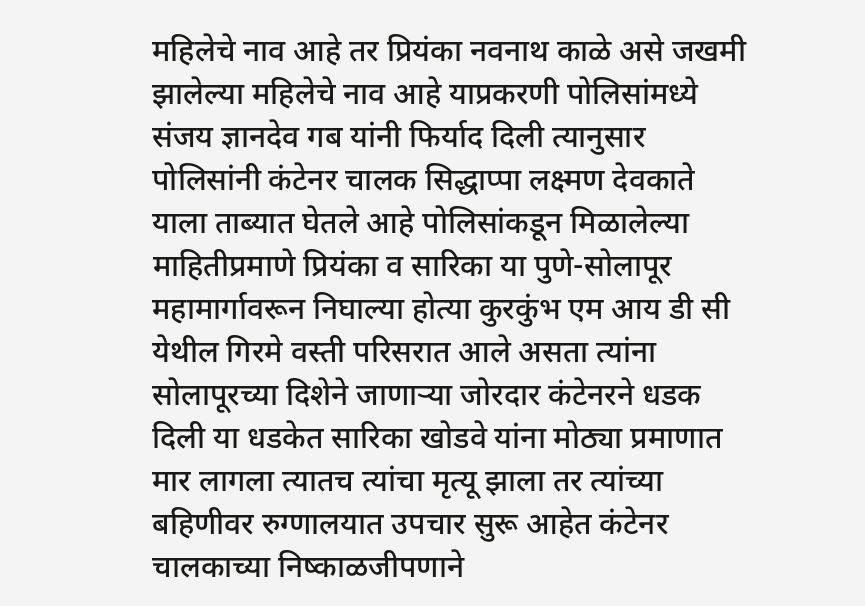महिलेचे नाव आहे तर प्रियंका नवनाथ काळे असे जखमी झालेल्या महिलेचे नाव आहे याप्रकरणी पोलिसांमध्ये संजय ज्ञानदेव गब यांनी फिर्याद दिली त्यानुसार पोलिसांनी कंटेनर चालक सिद्धाप्पा लक्ष्मण देवकाते याला ताब्यात घेतले आहे पोलिसांकडून मिळालेल्या माहितीप्रमाणे प्रियंका व सारिका या पुणे-सोलापूर महामार्गावरून निघाल्या होत्या कुरकुंभ एम आय डी सी येथील गिरमे वस्ती परिसरात आले असता त्यांना सोलापूरच्या दिशेने जाणाऱ्या जोरदार कंटेनरने धडक दिली या धडकेत सारिका खोडवे यांना मोठ्या प्रमाणात मार लागला त्यातच त्यांचा मृत्यू झाला तर त्यांच्या बहिणीवर रुग्णालयात उपचार सुरू आहेत कंटेनर चालकाच्या निष्काळजीपणाने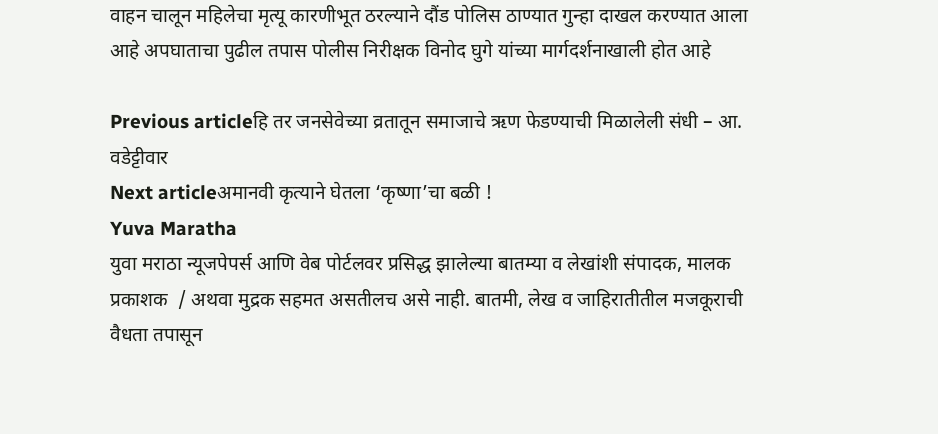वाहन चालून महिलेचा मृत्यू कारणीभूत ठरल्याने दौंड पोलिस ठाण्यात गुन्हा दाखल करण्यात आला आहे अपघाताचा पुढील तपास पोलीस निरीक्षक विनोद घुगे यांच्या मार्गदर्शनाखाली होत आहे

Previous articleहि तर जनसेवेच्या व्रतातून समाजाचे ऋण फेडण्याची मिळालेली संधी – आ. वडेट्टीवार
Next articleअमानवी कृत्याने घेतला ‘कृष्णा’चा बळी !
Yuva Maratha
युवा मराठा न्यूजपेपर्स आणि वेब पोर्टलवर प्रसिद्ध झालेल्या बातम्या व लेखांशी संपादक, मालक प्रकाशक  / अथवा मुद्रक सहमत असतीलच असे नाही. बातमी, लेख व जाहिरातीतील मजकूराची वैधता तपासून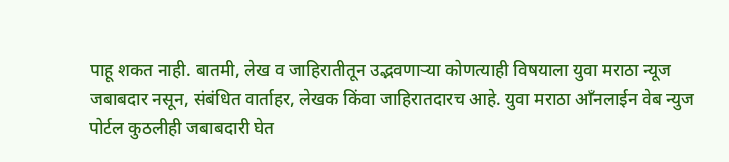पाहू शकत नाही. बातमी, लेख व जाहिरातीतून उद्भवणाऱ्या कोणत्याही विषयाला युवा मराठा न्यूज जबाबदार नसून, संबंधित वार्ताहर, लेखक किंवा जाहिरातदारच आहे. युवा मराठा आँनलाईन वेब न्युज पोर्टल कुठलीही जबाबदारी घेत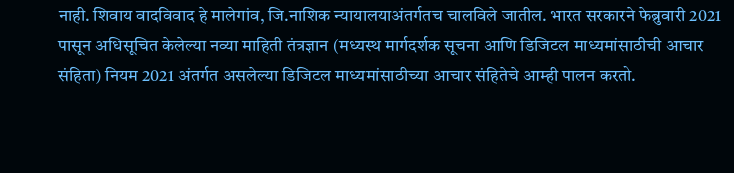नाही. शिवाय वादविवाद हे मालेगांव, जि.नाशिक न्यायालयाअंतर्गतच चालविले जातील. भारत सरकारने फेब्रुवारी 2021 पासून अधिसूचित केलेल्या नव्या माहिती तंत्रज्ञान (मध्यस्थ मार्गदर्शक सूचना आणि डिजिटल माध्यमांसाठीची आचार संहिता) नियम 2021 अंतर्गत असलेल्या डिजिटल माध्यमांसाठीच्या आचार संहितेचे आम्ही पालन करतो.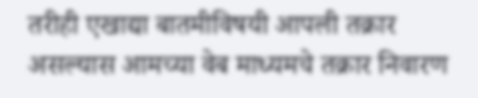तरीही एखाद्या बातमीविषयी आपली तक्रार असल्यास आमच्या वेब माध्यमचे तक्रार निवारण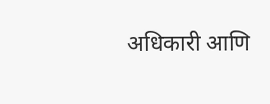अधिकारी आणि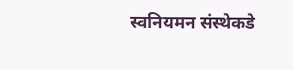स्वनियमन संस्थेकडे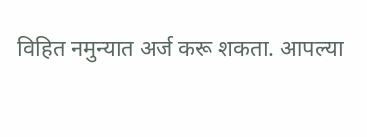विहित नमुन्यात अर्ज करू शकता. आपल्या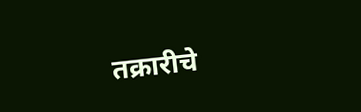तक्रारीचे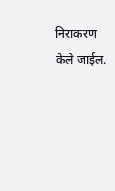निराकरण केले जाईल.